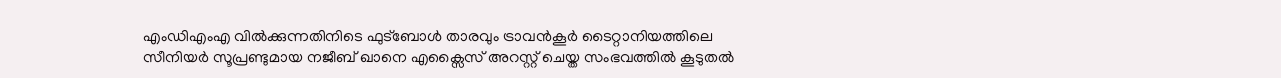എംഡിഎംഎ വിൽക്കുന്നതിനിടെ ഫുട്ബോൾ താരവും ട്രാവൻകൂർ ടൈറ്റാനിയത്തിലെ സീനിയർ സൂപ്രണ്ടുമായ നജീബ് ഖാനെ എക്സൈസ് അറസ്റ്റ് ചെയ്ത സംഭവത്തിൽ കൂടുതൽ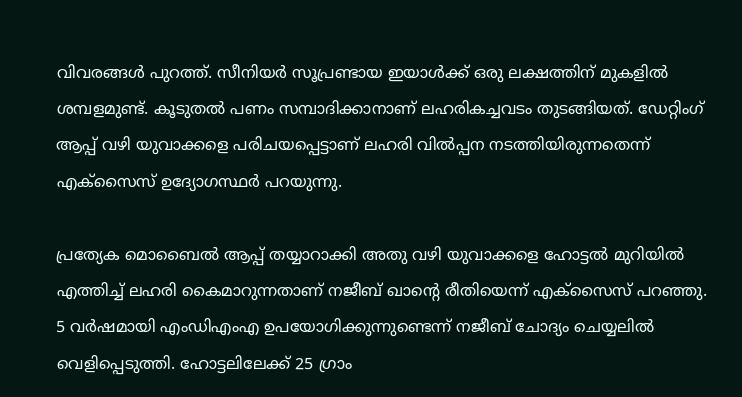വിവരങ്ങൾ പുറത്ത്. സീനിയർ സൂപ്രണ്ടായ ഇയാൾക്ക് ഒരു ലക്ഷത്തിന് മുകളിൽ ശമ്പളമുണ്ട്. കൂടുതൽ പണം സമ്പാദിക്കാനാണ് ലഹരികച്ചവടം തുടങ്ങിയത്. ഡേറ്റിംഗ് ആപ്പ് വഴി യുവാക്കളെ പരിചയപ്പെട്ടാണ് ലഹരി വിൽപ്പന നടത്തിയിരുന്നതെന്ന് എക്സൈസ് ഉദ്യോഗസ്ഥർ പറയുന്നു.

പ്രത്യേക മൊബൈൽ ആപ്പ് തയ്യാറാക്കി അതു വഴി യുവാക്കളെ ഹോട്ടൽ മുറിയിൽ എത്തിച്ച് ലഹരി കൈമാറുന്നതാണ് നജീബ് ഖാന്റെ രീതിയെന്ന് എക്സൈസ് പറഞ്ഞു. 5 വർഷമായി എംഡിഎംഎ ഉപയോഗിക്കുന്നുണ്ടെന്ന് നജീബ് ചോദ്യം ചെയ്യലിൽ വെളിപ്പെടുത്തി. ഹോട്ടലിലേക്ക് 25 ഗ്രാം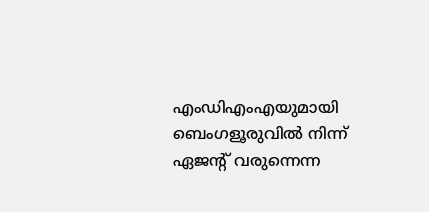എംഡിഎംഎയുമായി ബെംഗളൂരുവിൽ നിന്ന് ഏജന്റ് വരുന്നെന്ന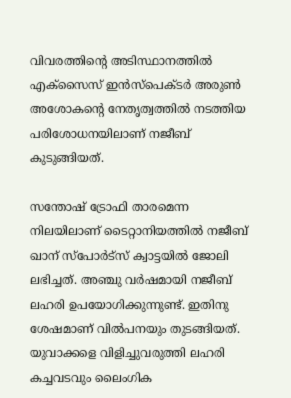വിവരത്തിന്‍റെ അടിസ്ഥാനത്തിൽ എക്സൈസ് ഇൻസ്പെക്ടർ അരുൺ അശോകന്‍റെ നേതൃത്വത്തിൽ നടത്തിയ പരിശോധനയിലാണ് നജീബ് കുടുങ്ങിയത്.

സന്തോഷ് ട്രോഫി താരമെന്ന നിലയിലാണ് ടൈറ്റാനിയത്തിൽ നജീബ് ഖാന് സ്പോർട്സ് ക്വാട്ടയിൽ ജോലി ലഭിച്ചത്. അഞ്ചു വർഷമായി നജീബ് ലഹരി ഉപയോഗിക്കുന്നുണ്ട്. ഇതിനു ശേഷമാണ് വിൽപനയും തുടങ്ങിയത്. യുവാക്കളെ വിളിച്ചുവരുത്തി ലഹരി കച്ചവടവും ലൈംഗിക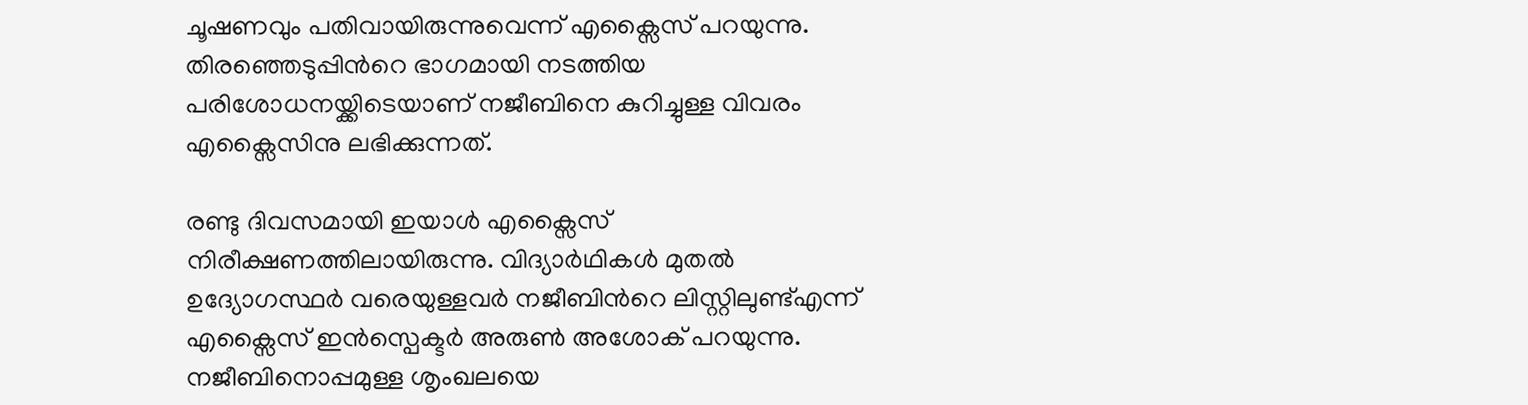ചൂഷണവും പതിവായിരുന്നുവെന്ന് എക്സൈസ് പറയുന്നു. തിരഞ്ഞെടുപ്പിന്‍റെ ഭാഗമായി നടത്തിയ പരിശോധനയ്ക്കിടെയാണ് നജീബിനെ കുറിച്ചുള്ള വിവരം എക്സൈസിനു ലഭിക്കുന്നത്.

രണ്ടു ദിവസമായി ഇയാൾ എക്സൈസ് നിരീക്ഷണത്തിലായിരുന്നു. വിദ്യാർഥികൾ മുതൽ ഉദ്യോഗസ്ഥർ വരെയുള്ളവർ നജീബിന്‍റെ ലിസ്റ്റിലുണ്ട്എന്ന് എക്സൈസ് ഇൻസ്പെക്ടർ അരുൺ അശോക് പറയുന്നു. നജീബിനൊപ്പമുള്ള ശൃംഖലയെ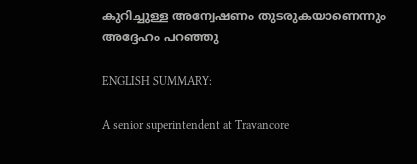കുറിച്ചുള്ള അന്വേഷണം തുടരുകയാണെന്നും അദ്ദേഹം പറഞ്ഞു

ENGLISH SUMMARY:

A senior superintendent at Travancore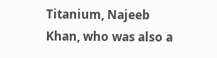Titanium, Najeeb Khan, who was also a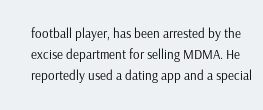football player, has been arrested by the excise department for selling MDMA. He reportedly used a dating app and a special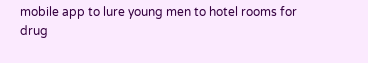mobile app to lure young men to hotel rooms for drug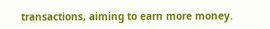transactions, aiming to earn more money.